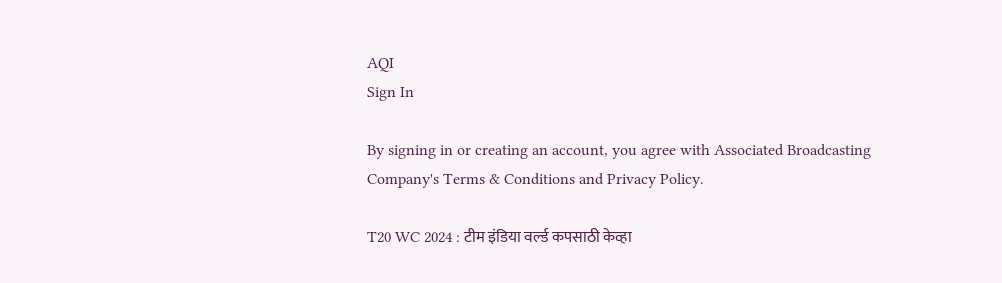AQI
Sign In

By signing in or creating an account, you agree with Associated Broadcasting Company's Terms & Conditions and Privacy Policy.

T20 WC 2024 : टीम इंडिया वर्ल्ड कपसाठी केव्हा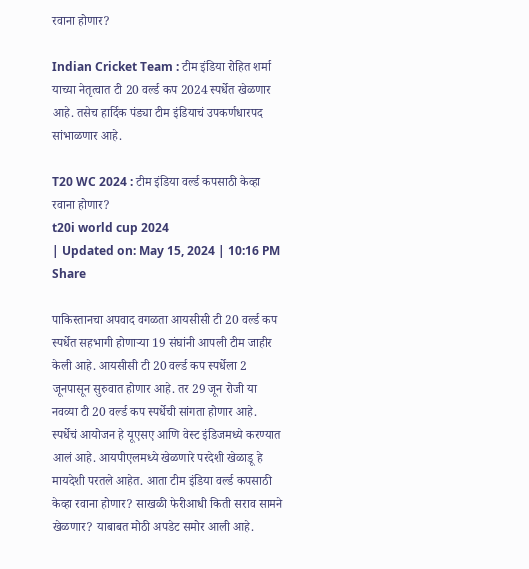रवाना होणार?

Indian Cricket Team : टीम इंडिया रोहित शर्मा याच्या नेतृत्वात टी 20 वर्ल्ड कप 2024 स्पर्धेत खेळणार आहे. तसेच हार्दिक पंड्या टीम इंडियाचं उपकर्णधारपद सांभाळणार आहे.

T20 WC 2024 : टीम इंडिया वर्ल्ड कपसाठी केव्हा रवाना होणार?
t20i world cup 2024
| Updated on: May 15, 2024 | 10:16 PM
Share

पाकिस्तानचा अपवाद वगळता आयसीसी टी 20 वर्ल्ड कप स्पर्धेत सहभागी होणाऱ्या 19 संघांनी आपली टीम जाहीर केली आहे. आयसीसी टी 20 वर्ल्ड कप स्पर्धेला 2 जूनपासून सुरुवात होणार आहे. तर 29 जून रोजी या नवव्या टी 20 वर्ल्ड कप स्पर्धेची सांगता होणार आहे. स्पर्धेचं आयोजन हे यूएसए आणि वेस्ट इंडिजमध्ये करण्यात आलं आहे. आयपीएलमध्ये खेळणारे परदेशी खेळाडू हे मायदेशी परतले आहेत. आता टीम इंडिया वर्ल्ड कपसाठी केव्हा रवाना होणार? साखळी फेरीआधी किती सराव सामने खेळणार? याबाबत मोठी अपडेट समोर आली आहे.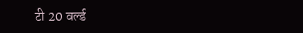टी 20 वर्ल्ड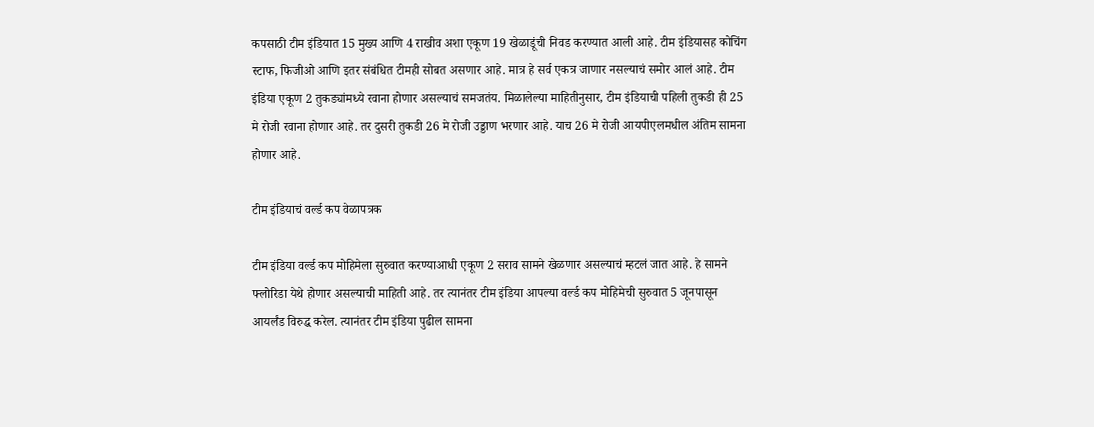कपसाठी टीम इंडियात 15 मुख्य आणि 4 राखीव अशा एकूण 19 खेळाडूंची निवड करण्यात आली आहे. टीम इंडियासह कोचिंग स्टाफ, फिजीओ आणि इतर संबंधित टीमही सोबत असणार आहे. मात्र हे सर्व एकत्र जाणार नसल्याचं समोर आलं आहे. टीम इंडिया एकूण 2 तुकड्यांमध्ये रवाना होणार असल्याचं समजतंय. मिळालेल्या माहितीनुसार, टीम इंडियाची पहिली तुकडी ही 25 मे रोजी रवाना होणार आहे. तर दुसरी तुकडी 26 मे रोजी उड्डाण भरणार आहे. याच 26 मे रोजी आयपीएलमधील अंतिम सामना होणार आहे.

टीम इंडियाचं वर्ल्ड कप वेळापत्रक

टीम इंडिया वर्ल्ड कप मोहिमेला सुरुवात करण्याआधी एकूण 2 सराव सामने खेळणार असल्याचं म्हटलं जात आहे. हे सामने फ्लोरिडा येथे होणार असल्याची माहिती आहे. तर त्यानंतर टीम इंडिया आपल्या वर्ल्ड कप मोहिमेची सुरुवात 5 जूनपासून आयर्लंड विरुद्ध करेल. त्यानंतर टीम इंडिया पुढील सामना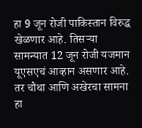हा 9 जून रोजी पाकिस्तान विरुद्ध खेळणार आहे. तिसऱ्या सामन्यात 12 जून रोजी यजमान यूएसएचं आव्हान असणार आहे. तर चौथा आणि अखेरचा सामना हा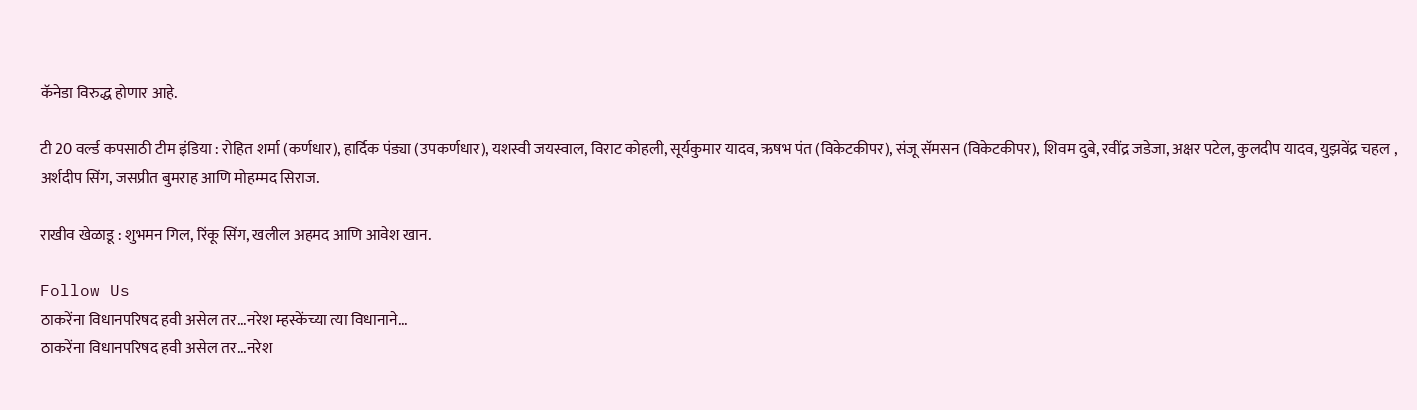कॅनेडा विरुद्ध होणार आहे.

टी 20 वर्ल्ड कपसाठी टीम इंडिया : रोहित शर्मा (कर्णधार), हार्दिक पंड्या (उपकर्णधार), यशस्वी जयस्वाल, विराट कोहली, सूर्यकुमार यादव, ऋषभ पंत (विकेटकीपर), संजू सॅमसन (विकेटकीपर), शिवम दुबे, रवींद्र जडेजा, अक्षर पटेल, कुलदीप यादव, युझवेंद्र चहल , अर्शदीप सिंग, जसप्रीत बुमराह आणि मोहम्मद सिराज.

राखीव खेळाडू : शुभमन गिल, रिंकू सिंग, खलील अहमद आणि आवेश खान.

Follow Us
ठाकरेंना विधानपरिषद हवी असेल तर...नरेश म्हस्केंच्या त्या विधानाने...
ठाकरेंना विधानपरिषद हवी असेल तर...नरेश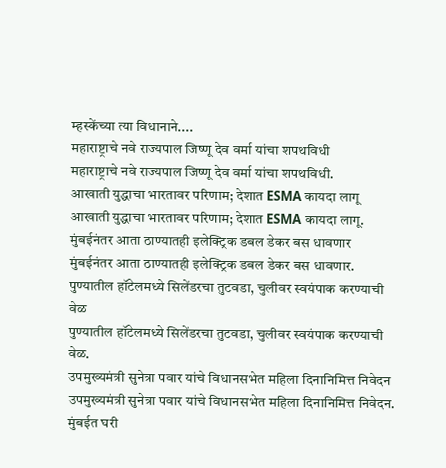म्हस्केंच्या त्या विधानाने....
महाराष्ट्राचे नवे राज्यपाल जिष्णू देव वर्मा यांचा शपथविधी
महाराष्ट्राचे नवे राज्यपाल जिष्णू देव वर्मा यांचा शपथविधी.
आखाती युद्धाचा भारतावर परिणाम; देशात ESMA कायदा लागू
आखाती युद्धाचा भारतावर परिणाम; देशात ESMA कायदा लागू.
मुंबईनंतर आता ठाण्यातही इलेक्ट्रिक डबल डेकर बस धावणार
मुंबईनंतर आता ठाण्यातही इलेक्ट्रिक डबल डेकर बस धावणार.
पुण्यातील हॉटेलमध्ये सिलेंडरचा तुटवडा, चुलीवर स्वयंपाक करण्याची वेळ
पुण्यातील हॉटेलमध्ये सिलेंडरचा तुटवडा, चुलीवर स्वयंपाक करण्याची वेळ.
उपमुख्यमंत्री सुनेत्रा पवार यांचे विधानसभेत महिला दिनानिमित्त निवेदन
उपमुख्यमंत्री सुनेत्रा पवार यांचे विधानसभेत महिला दिनानिमित्त निवेदन.
मुंबईत घरी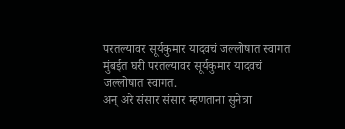परतल्यावर सूर्यकुमार यादवचं जल्लोषात स्वागत
मुंबईत घरी परतल्यावर सूर्यकुमार यादवचं जल्लोषात स्वागत.
अन् अरे संसार संसार म्हणताना सुनेत्रा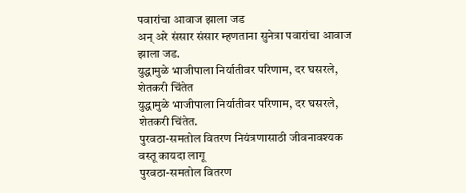पवारांचा आवाज झाला जड
अन् अरे संसार संसार म्हणताना सुनेत्रा पवारांचा आवाज झाला जड.
युद्धामुळे भाजीपाला निर्यातीवर परिणाम, दर घसरले, शेतकरी चिंतेत
युद्धामुळे भाजीपाला निर्यातीवर परिणाम, दर घसरले, शेतकरी चिंतेत.
पुरवठा-समतोल वितरण नियंत्रणासाठी जीवनावश्यक वस्तू कायदा लागू
पुरवठा-समतोल वितरण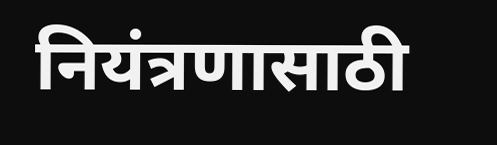नियंत्रणासाठी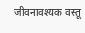जीवनावश्यक वस्तू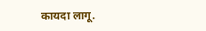कायदा लागू.